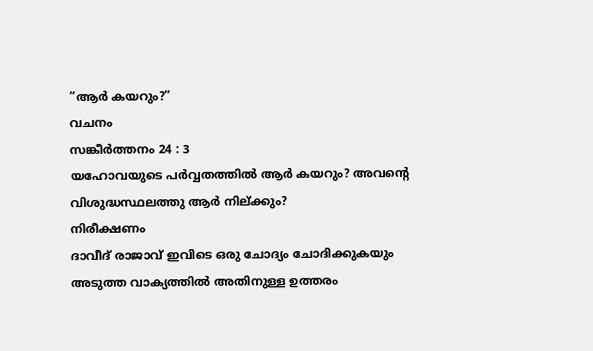“ആർ കയറും?”
വചനം
സങ്കീർത്തനം 24 : 3
യഹോവയുടെ പർവ്വതത്തിൽ ആർ കയറും? അവന്റെ വിശുദ്ധസ്ഥലത്തു ആർ നില്ക്കും?
നിരീക്ഷണം
ദാവീദ് രാജാവ് ഇവിടെ ഒരു ചോദ്യം ചോദിക്കുകയും അടുത്ത വാക്യത്തിൽ അതിനുള്ള ഉത്തരം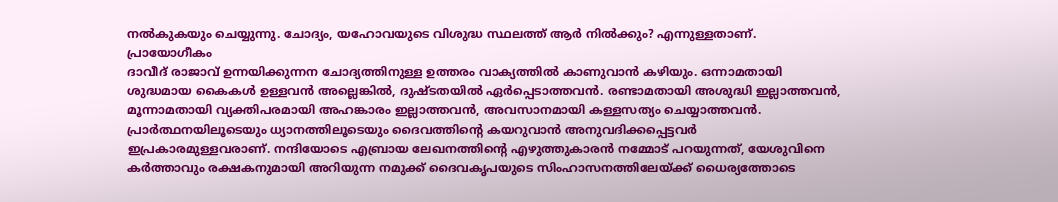നൽകുകയും ചെയ്യുന്നു. ചോദ്യം, യഹോവയുടെ വിശുദ്ധ സ്ഥലത്ത് ആർ നിൽക്കും? എന്നുള്ളതാണ്.
പ്രായോഗീകം
ദാവീദ് രാജാവ് ഉന്നയിക്കുന്നന ചോദ്യത്തിനുള്ള ഉത്തരം വാക്യത്തിൽ കാണുവാൻ കഴിയും. ഒന്നാമതായി ശുദ്ധമായ കൈകൾ ഉള്ളവൻ അല്ലെങ്കിൽ, ദുഷ്ടതയിൽ ഏർപ്പെടാത്തവൻ. രണ്ടാമതായി അശുദ്ധി ഇല്ലാത്തവൻ, മൂന്നാമതായി വ്യക്തിപരമായി അഹങ്കാരം ഇല്ലാത്തവൻ, അവസാനമായി കള്ളസത്യം ചെയ്യാത്തവൻ. പ്രാർത്ഥനയിലൂടെയും ധ്യാനത്തിലൂടെയും ദൈവത്തിന്റെ കയറുവാൻ അനുവദിക്കപ്പെട്ടവർ ഇപ്രകാരമുള്ളവരാണ്. നന്ദിയോടെ എബ്രായ ലേഖനത്തിന്റെ എഴുത്തുകാരൻ നമ്മോട് പറയുന്നത്, യേശുവിനെ കർത്താവും രക്ഷകനുമായി അറിയുന്ന നമുക്ക് ദൈവകൃപയുടെ സിംഹാസനത്തിലേയ്ക്ക് ധൈര്യത്തോടെ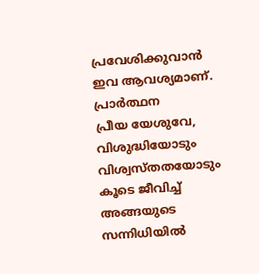പ്രവേശിക്കുവാൻ ഇവ ആവശ്യമാണ്.
പ്രാർത്ഥന
പ്രീയ യേശുവേ,
വിശുദ്ധിയോടും വിശ്വസ്തതയോടും കൂടെ ജീവിച്ച് അങ്ങയുടെ സന്നിധിയിൽ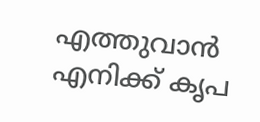എത്തുവാൻ എനിക്ക് കൃപ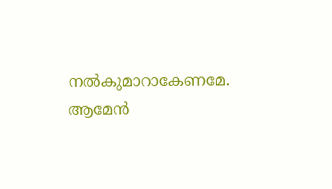നൽകുമാറാകേണമേ. ആമേൻ